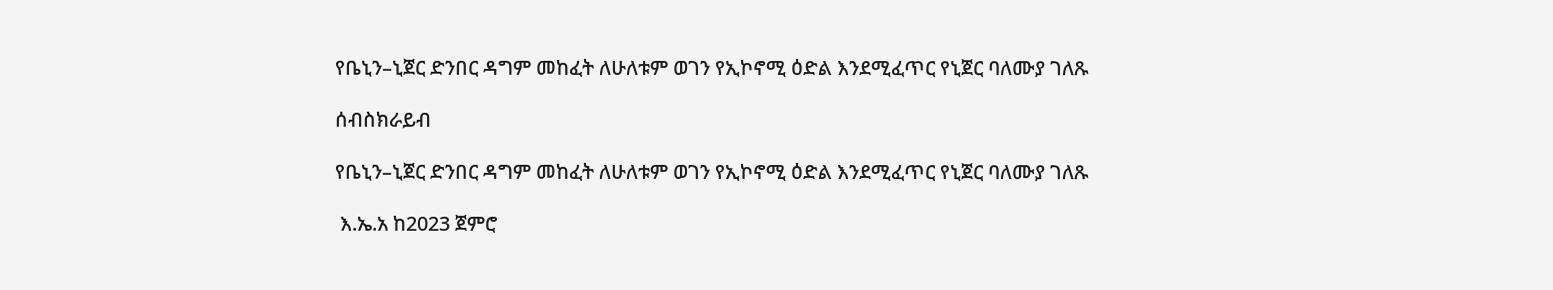የቤኒን–ኒጀር ድንበር ዳግም መከፈት ለሁለቱም ወገን የኢኮኖሚ ዕድል እንደሚፈጥር የኒጀር ባለሙያ ገለጹ

ሰብስክራይብ

የቤኒን–ኒጀር ድንበር ዳግም መከፈት ለሁለቱም ወገን የኢኮኖሚ ዕድል እንደሚፈጥር የኒጀር ባለሙያ ገለጹ

 እ.ኤ.አ ከ2023 ጀምሮ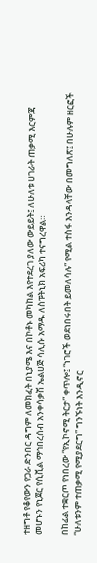ተዘግቶ የቆየውን የጋራ ድንበር ዳግም ለመክፈት በኒያሜ እና በኮቶኑ መካከል እየተደረገ ያለው ውይይት፤ ለሁለቱ ሀገራት ጠቃሚ እርምጃ መሆኑን የኒጀር የሲቪል ማኅበረሰብ አንቀሳቃሽ ኤልሀጅ ሳሊሱ አማዱ ለስፑትኒክ አፍሪካ ተናግረዋል።

በከፊል ተቋርጦ የነበረው “የኢኮኖሚ ትርታ” ቀጥሎ፤ “ነገሮች ወደነበሩበት ይመለሳሉ” የሚል ተስፋ እንዳላቸው በመግለጽ፤ በሁሉም ዘርፎች “ሁለቱንም ተጠቃሚ የሚያደርግ” ግንኙነት እንዲኖር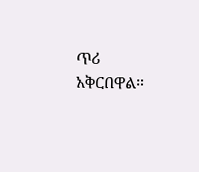ጥሪ አቅርበዋል።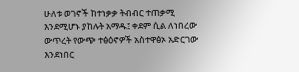ሁለቱ ወገኖች ከተነቃቃ ትብብር ተጠቃሚ እንደሚሆኑ ያከሉት አማዱ፤ ቀደም ሲል ለነበረው ውጥረት የውጭ ተፅዕኖዎች አስተዋፅኦ አድርገው እንደነበር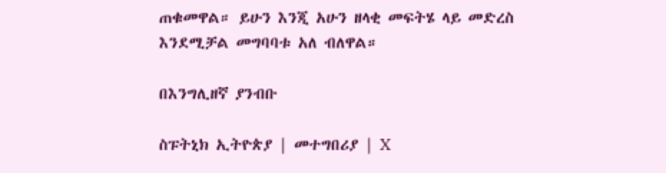ጠቁመዋል። ይሁን እንጂ አሁን ዘላቂ መፍትሄ ላይ መድረስ እንደሚቻል መግባባቱ አለ ብለዋል።

በእንግሊዘኛ ያንብቡ

ስፑትኒክ ኢትዮጵያ | መተግበሪያ | X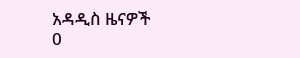አዳዲስ ዜናዎች
0